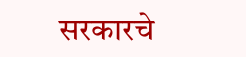सरकारचे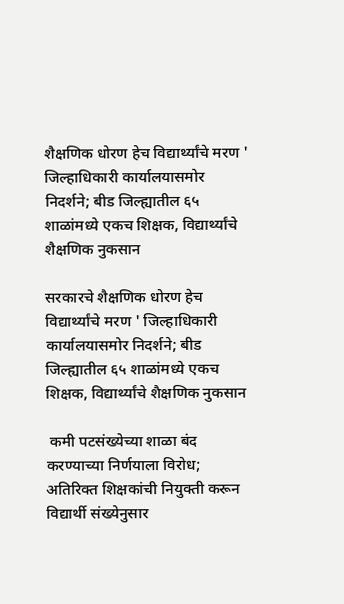शैक्षणिक धोरण हेच विद्यार्थ्यांचे मरण ' जिल्हाधिकारी कार्यालयासमोर निदर्शने; बीड जिल्ह्यातील ६५ शाळांमध्ये एकच शिक्षक, विद्यार्थ्यांचे शैक्षणिक नुकसान

सरकारचे शैक्षणिक धोरण हेच विद्यार्थ्यांचे मरण ' जिल्हाधिकारी कार्यालयासमोर निदर्शने; बीड जिल्ह्यातील ६५ शाळांमध्ये एकच शिक्षक, विद्यार्थ्यांचे शैक्षणिक नुकसान

 कमी पटसंख्येच्या शाळा बंद करण्याच्या निर्णयाला विरोध; अतिरिक्त शिक्षकांची नियुक्ती करून विद्यार्थी संख्येनुसार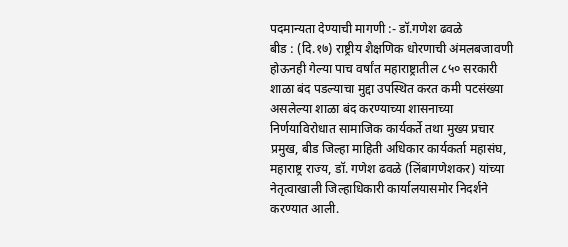पदमान्यता देण्याची मागणी :- डॉ.गणेश ढवळे
बीड : (दि.१७) राष्ट्रीय शैक्षणिक धोरणाची अंमलबजावणी होऊनही गेल्या पाच वर्षांत महाराष्ट्रातील ८५० सरकारी शाळा बंद पडल्याचा मुद्दा उपस्थित करत कमी पटसंख्या असलेल्या शाळा बंद करण्याच्या शासनाच्या निर्णयाविरोधात सामाजिक कार्यकर्ते तथा मुख्य प्रचार प्रमुख, बीड जिल्हा माहिती अधिकार कार्यकर्ता महासंघ, महाराष्ट्र राज्य, डॉ. गणेश ढवळे (लिंबागणेशकर) यांच्या नेतृत्वाखाली जिल्हाधिकारी कार्यालयासमोर निदर्शने करण्यात आली.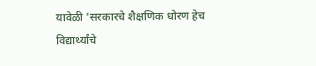यावेळी 'सरकारचे शैक्षणिक धोरण हेच विद्यार्थ्यांचे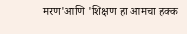मरण'आणि 'शिक्षण हा आमचा हक्क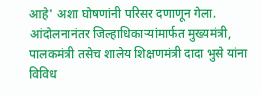आहे' अशा घोषणांनी परिसर दणाणून गेला. आंदोलनानंतर जिल्हाधिकाऱ्यांमार्फत मुख्यमंत्री, पालकमंत्री तसेच शालेय शिक्षणमंत्री दादा भुसे यांना विविध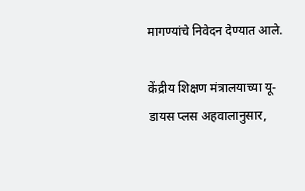मागण्यांचे निवेदन देण्यात आले.

केंद्रीय शिक्षण मंत्रालयाच्या यू-डायस प्लस अहवालानुसार,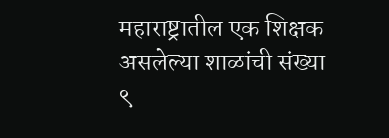महाराष्ट्रातील एक शिक्षक असलेल्या शाळांची संख्या ९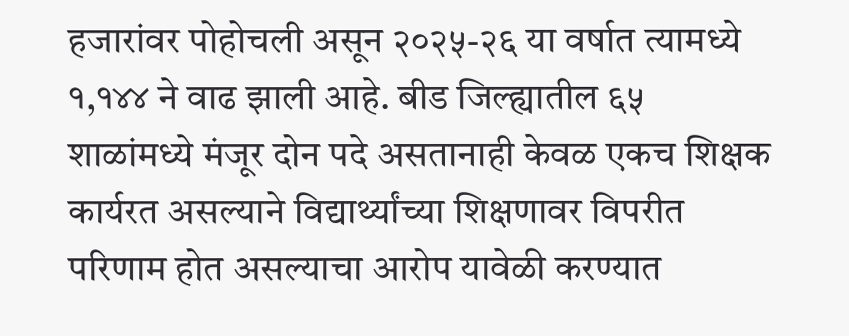हजारांवर पोहोचली असून २०२५-२६ या वर्षात त्यामध्ये १,१४४ ने वाढ झाली आहे. बीड जिल्ह्यातील ६५ शाळांमध्ये मंजूर दोन पदे असतानाही केवळ एकच शिक्षक कार्यरत असल्याने विद्यार्थ्यांच्या शिक्षणावर विपरीत परिणाम होत असल्याचा आरोप यावेळी करण्यात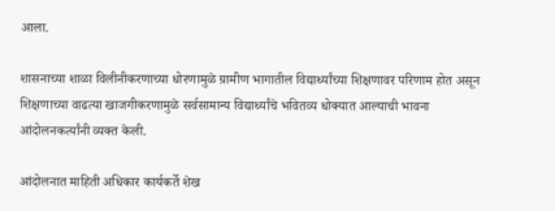आला.

शासनाच्या शाळा विलीनीकरणाच्या धोरणामुळे ग्रामीण भागातील विद्यार्थ्यांच्या शिक्षणावर परिणाम होत असून शिक्षणाच्या वाढत्या खाजगीकरणामुळे सर्वसामान्य विद्यार्थ्यांचे भवितव्य धोक्यात आल्याची भावना आंदोलनकर्त्यांनी व्यक्त केली.

आंदोलनात माहिती अधिकार कार्यकर्ते शेख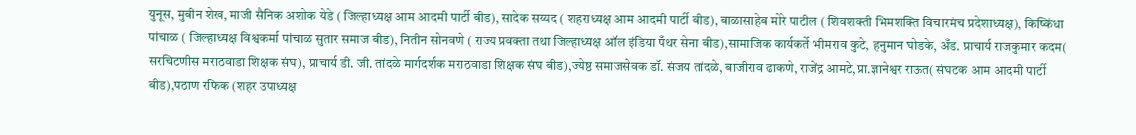युनूस, मुबीन शेख, माजी सैनिक अशोक येडे ( जिल्हाध्यक्ष आम आदमी पार्टी बीड), सादेक सय्यद ( शहराध्यक्ष आम आदमी पार्टी बीड), बाळासाहेब मोरे पाटील ( शिवशक्ती भिमशक्ति विचारमंच प्रदेशाध्यक्ष), किष्किंधा पांचाळ ( जिल्हाध्यक्ष विश्वकर्मा पांचाळ सुतार समाज बीड), नितीन सोनवणे ( राज्य प्रवक्ता तथा जिल्हाध्यक्ष ऑल इंडिया पँथर सेना बीड),सामाजिक कार्यकर्ते भीमराव कुटे, हनुमान घोडके, अँड. प्राचार्य राजकुमार कदम( सरचिटणीस मराठवाडा शिक्षक संघ), प्राचार्य डी. जी. तांदळे मार्गदर्शक मराठवाडा शिक्षक संघ बीड),ज्येष्ठ समाजसेवक डॉ. संजय तांदळे, बाजीराव ढाकणे, राजेंद्र आमटे,प्रा.ज्ञानेश्वर राऊत( संघटक आम आदमी पार्टी बीड),पठाण रफिक (शहर उपाध्यक्ष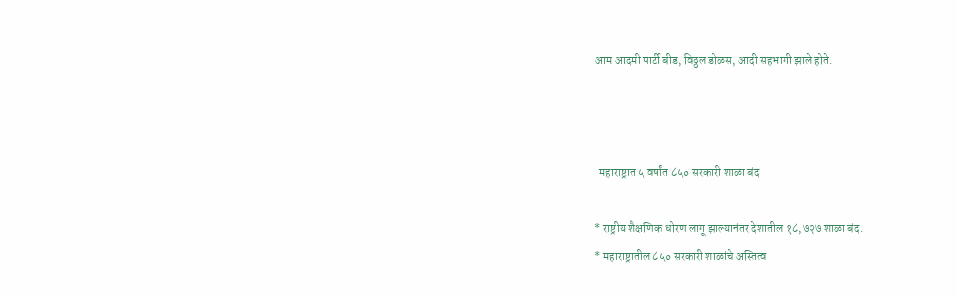आम आदमी पार्टी बीड, विठ्ठल डोळस, आदी सहभागी झाले होते.



  महाराष्ट्रात ५ वर्षांत ८५० सरकारी शाळा बंद

* राष्ट्रीय शैक्षणिक धोरण लागू झाल्यानंतर देशातील १८,७२७ शाळा बंद.
* महाराष्ट्रातील ८५० सरकारी शाळांचे अस्तित्व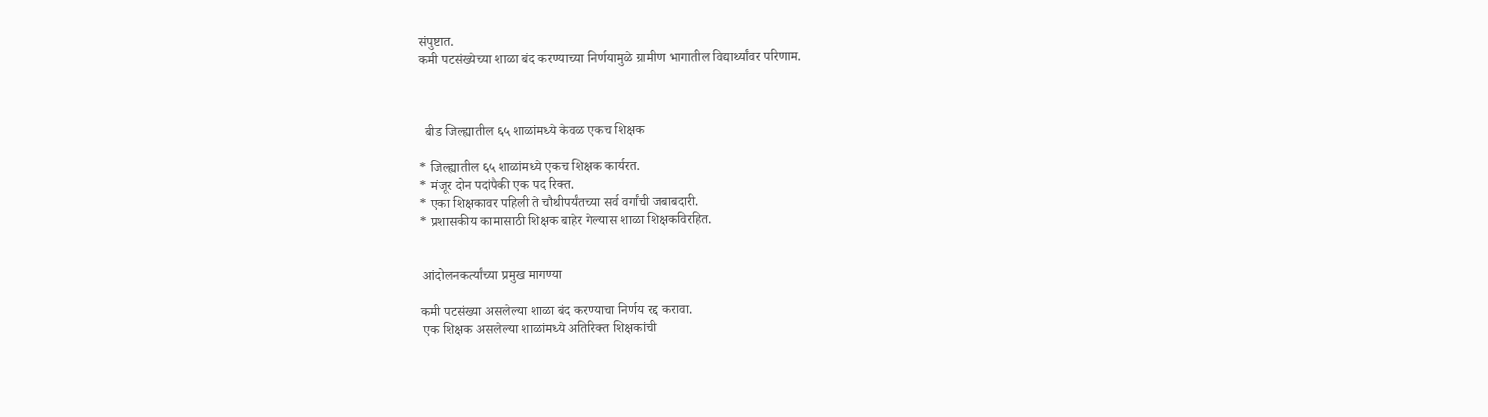संपुष्टात.
कमी पटसंख्येच्या शाळा बंद करण्याच्या निर्णयामुळे ग्रामीण भागातील विद्यार्थ्यांवर परिणाम.



  बीड जिल्ह्यातील ६५ शाळांमध्ये केवळ एकच शिक्षक

* जिल्ह्यातील ६५ शाळांमध्ये एकच शिक्षक कार्यरत.
* मंजूर दोन पदांपैकी एक पद रिक्त.
* एका शिक्षकावर पहिली ते चौथीपर्यंतच्या सर्व वर्गांची जबाबदारी.
* प्रशासकीय कामासाठी शिक्षक बाहेर गेल्यास शाळा शिक्षकविरहित.


 आंदोलनकर्त्यांच्या प्रमुख मागण्या

कमी पटसंख्या असलेल्या शाळा बंद करण्याचा निर्णय रद्द करावा.
 एक शिक्षक असलेल्या शाळांमध्ये अतिरिक्त शिक्षकांची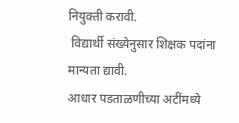नियुक्ती करावी.
 विद्यार्थी संख्येनुसार शिक्षक पदांना मान्यता द्यावी.
आधार पडताळणीच्या अटींमध्ये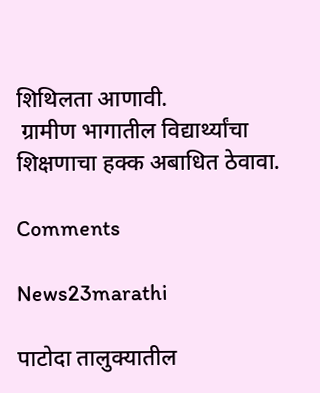शिथिलता आणावी.
 ग्रामीण भागातील विद्यार्थ्यांचा शिक्षणाचा हक्क अबाधित ठेवावा.

Comments

News23marathi

पाटोदा तालुक्यातील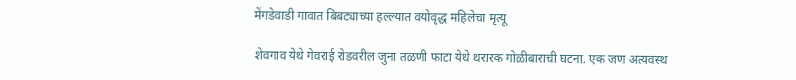मेंगडेवाडी गावात बिबट्याच्या हल्ल्यात वयोवृद्ध महिलेचा मृत्यू

शेवगाव येथे गेवराई रोडवरील जुना तळणी फाटा येथे थरारक गोळीबाराची घटना. एक जण अत्यवस्थ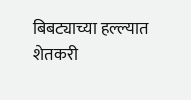बिबट्याच्या हल्ल्यात शेतकरी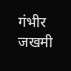गंभीर जखमी